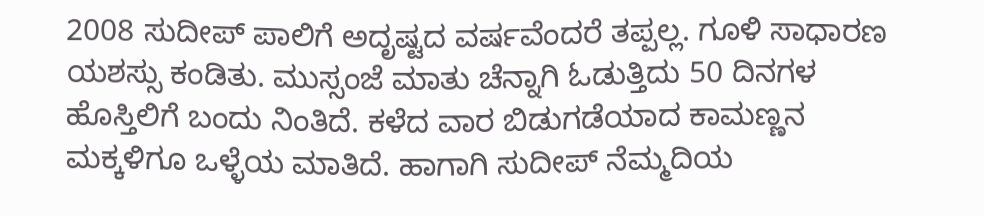2008 ಸುದೀಪ್ ಪಾಲಿಗೆ ಅದೃಷ್ಟದ ವರ್ಷವೆಂದರೆ ತಪ್ಪಲ್ಲ. ಗೂಳಿ ಸಾಧಾರಣ ಯಶಸ್ಸು ಕಂಡಿತು. ಮುಸ್ಸಂಜೆ ಮಾತು ಚೆನ್ನಾಗಿ ಓಡುತ್ತಿದು 50 ದಿನಗಳ ಹೊಸ್ತಿಲಿಗೆ ಬಂದು ನಿಂತಿದೆ. ಕಳೆದ ವಾರ ಬಿಡುಗಡೆಯಾದ ಕಾಮಣ್ಣನ ಮಕ್ಕಳಿಗೂ ಒಳ್ಳೆಯ ಮಾತಿದೆ. ಹಾಗಾಗಿ ಸುದೀಪ್ ನೆಮ್ಮದಿಯ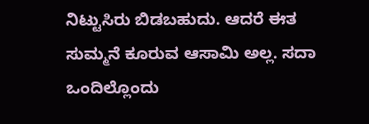ನಿಟ್ಟುಸಿರು ಬಿಡಬಹುದು. ಆದರೆ ಈತ ಸುಮ್ಮನೆ ಕೂರುವ ಆಸಾಮಿ ಅಲ್ಲ. ಸದಾ ಒಂದಿಲ್ಲೊಂದು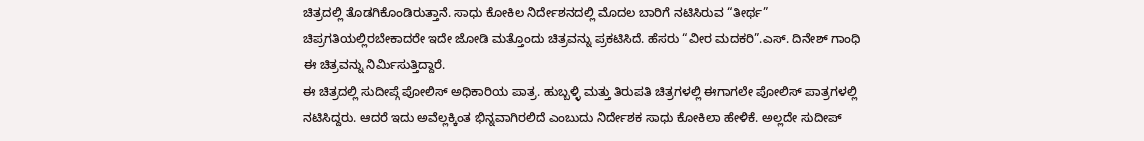ಚಿತ್ರದಲ್ಲಿ ತೊಡಗಿಕೊಂಡಿರುತ್ತಾನೆ. ಸಾಧು ಕೋಕಿಲ ನಿರ್ದೇಶನದಲ್ಲಿ ಮೊದಲ ಬಾರಿಗೆ ನಟಿಸಿರುವ “ತೀರ್ಥ” ಚಿಪ್ರಗತಿಯಲ್ಲಿರಬೇಕಾದರೇ ಇದೇ ಜೋಡಿ ಮತ್ತೊಂದು ಚಿತ್ರವನ್ನು ಪ್ರಕಟಿಸಿದೆ. ಹೆಸರು “ವೀರ ಮದಕರಿ”.ಎಸ್. ದಿನೇಶ್ ಗಾಂಧಿ ಈ ಚಿತ್ರವನ್ನು ನಿರ್ಮಿಸುತ್ತಿದ್ದಾರೆ.
ಈ ಚಿತ್ರದಲ್ಲಿ ಸುದೀಪ್ಗೆ ಪೋಲಿಸ್ ಅಧಿಕಾರಿಯ ಪಾತ್ರ. ಹುಬ್ಬಳ್ಳಿ ಮತ್ತು ತಿರುಪತಿ ಚಿತ್ರಗಳಲ್ಲಿ ಈಗಾಗಲೇ ಪೋಲಿಸ್ ಪಾತ್ರಗಳಲ್ಲಿ ನಟಿಸಿದ್ದರು. ಆದರೆ ಇದು ಅವೆಲ್ಲಕ್ಕಿಂತ ಭಿನ್ನವಾಗಿರಲಿದೆ ಎಂಬುದು ನಿರ್ದೇಶಕ ಸಾಧು ಕೋಕಿಲಾ ಹೇಳಿಕೆ. ಅಲ್ಲದೇ ಸುದೀಪ್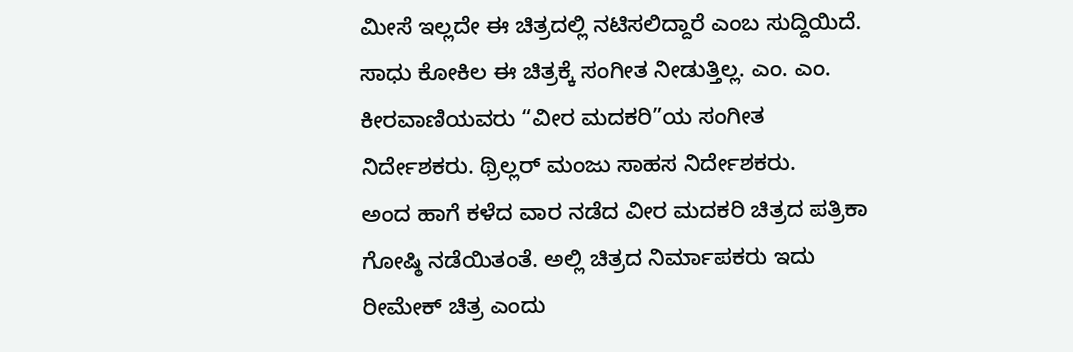ಮೀಸೆ ಇಲ್ಲದೇ ಈ ಚಿತ್ರದಲ್ಲಿ ನಟಿಸಲಿದ್ದಾರೆ ಎಂಬ ಸುದ್ದಿಯಿದೆ.
ಸಾಧು ಕೋಕಿಲ ಈ ಚಿತ್ರಕ್ಕೆ ಸಂಗೀತ ನೀಡುತ್ತಿಲ್ಲ. ಎಂ. ಎಂ. ಕೀರವಾಣಿಯವರು “ವೀರ ಮದಕರಿ”ಯ ಸಂಗೀತ ನಿರ್ದೇಶಕರು. ಥ್ರಿಲ್ಲರ್ ಮಂಜು ಸಾಹಸ ನಿರ್ದೇಶಕರು.
ಅಂದ ಹಾಗೆ ಕಳೆದ ವಾರ ನಡೆದ ವೀರ ಮದಕರಿ ಚಿತ್ರದ ಪತ್ರಿಕಾ ಗೋಷ್ಠಿ ನಡೆಯಿತಂತೆ. ಅಲ್ಲಿ ಚಿತ್ರದ ನಿರ್ಮಾಪಕರು ಇದು ರೀಮೇಕ್ ಚಿತ್ರ ಎಂದು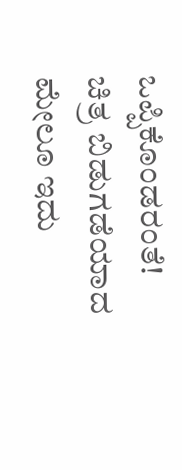ಒಪ್ಪಿಕೊಂಡರಂತೆ! ಚಿತ್ರ ಬಿಡುಗಡೆಯಾದ ಮೇಲೂ ಇದು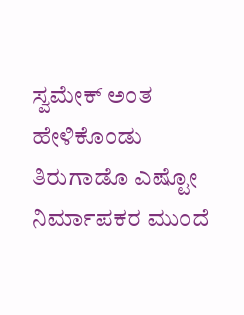ಸ್ವಮೇಕ್ ಅಂತ ಹೇಳಿಕೊಂಡು ತಿರುಗಾಡೊ ಎಷ್ಟೋ ನಿರ್ಮಾಪಕರ ಮುಂದೆ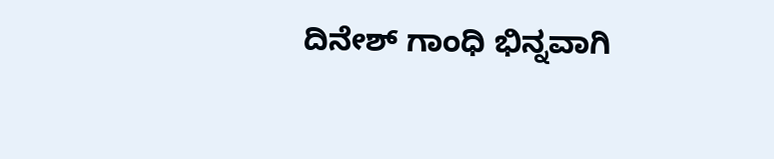ದಿನೇಶ್ ಗಾಂಧಿ ಭಿನ್ನವಾಗಿ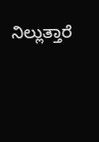ನಿಲ್ಲುತ್ತಾರೆ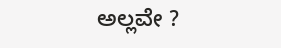ಅಲ್ಲವೇ ?